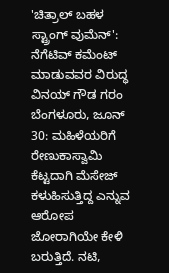'ಚಿತ್ರಾಲ್ ಬಹಳ ಸ್ಟ್ರಾಂಗ್ ವುಮೆನ್': ನೆಗೆಟಿವ್ ಕಮೆಂಟ್ ಮಾಡುವವರ ವಿರುದ್ಧ ವಿನಯ್ ಗೌಡ ಗರಂ
ಬೆಂಗಳೂರು, ಜೂನ್ 30: ಮಹಿಳೆಯರಿಗೆ ರೇಣುಕಾಸ್ವಾಮಿ ಕೆಟ್ಟದಾಗಿ ಮೆಸೇಜ್ ಕಳುಹಿಸುತ್ತಿದ್ದ ಎನ್ನುವ ಆರೋಪ ಜೋರಾಗಿಯೇ ಕೇಳಿ ಬರುತ್ತಿದೆ. ನಟಿ,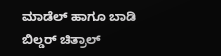ಮಾಡೆಲ್ ಹಾಗೂ ಬಾಡಿ ಬಿಲ್ಡರ್ ಚಿತ್ರಾಲ್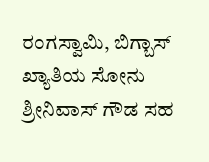ರಂಗಸ್ವಾಮಿ, ಬಿಗ್ಬಾಸ್ ಖ್ಯಾತಿಯ ಸೋನು ಶ್ರೀನಿವಾಸ್ ಗೌಡ ಸಹ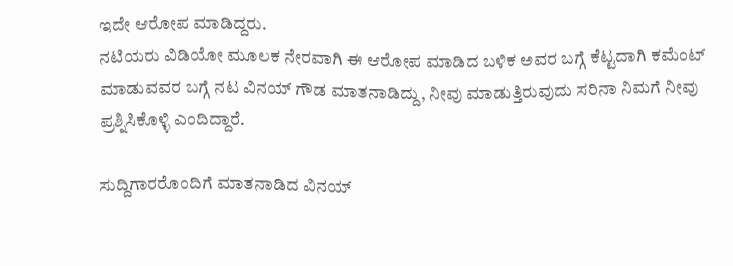ಇದೇ ಆರೋಪ ಮಾಡಿದ್ದರು.
ನಟಿಯರು ವಿಡಿಯೋ ಮೂಲಕ ನೇರವಾಗಿ ಈ ಆರೋಪ ಮಾಡಿದ ಬಳಿಕ ಅವರ ಬಗ್ಗೆ ಕೆಟ್ಟದಾಗಿ ಕಮೆಂಟ್ ಮಾಡುವವರ ಬಗ್ಗೆ ನಟ ವಿನಯ್ ಗೌಡ ಮಾತನಾಡಿದ್ದು, ನೀವು ಮಾಡುತ್ತಿರುವುದು ಸರಿನಾ ನಿಮಗೆ ನೀವು ಪ್ರಶ್ನಿಸಿಕೊಳ್ಳಿ ಎಂದಿದ್ದಾರೆ.

ಸುದ್ದಿಗಾರರೊಂದಿಗೆ ಮಾತನಾಡಿದ ವಿನಯ್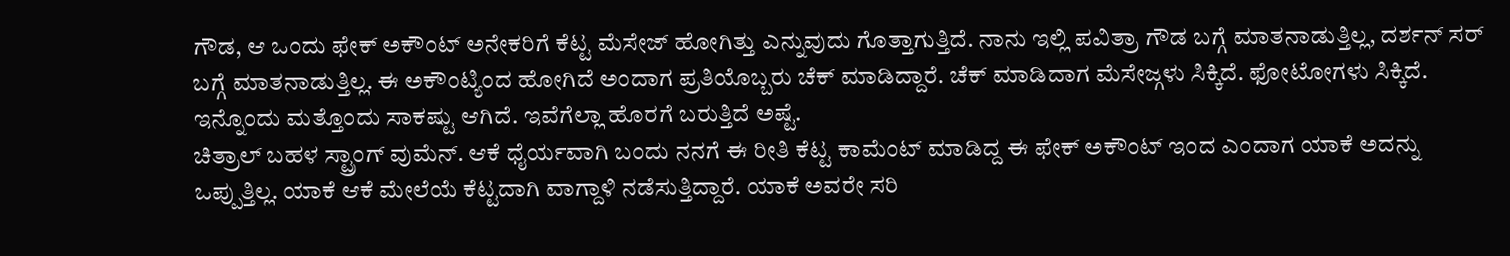ಗೌಡ, ಆ ಒಂದು ಫೇಕ್ ಅಕೌಂಟ್ ಅನೇಕರಿಗೆ ಕೆಟ್ಟ ಮೆಸೇಜ್ ಹೋಗಿತ್ತು ಎನ್ನುವುದು ಗೊತ್ತಾಗುತ್ತಿದೆ. ನಾನು ಇಲ್ಲಿ ಪವಿತ್ರಾ ಗೌಡ ಬಗ್ಗೆ ಮಾತನಾಡುತ್ತಿಲ್ಲ, ದರ್ಶನ್ ಸರ್ ಬಗ್ಗೆ ಮಾತನಾಡುತ್ತಿಲ್ಲ. ಈ ಅಕೌಂಟ್ಯಿಂದ ಹೋಗಿದೆ ಅಂದಾಗ ಪ್ರತಿಯೊಬ್ಬರು ಚೆಕ್ ಮಾಡಿದ್ದಾರೆ. ಚೆಕ್ ಮಾಡಿದಾಗ ಮೆಸೇಜ್ಗಳು ಸಿಕ್ಕಿದೆ. ಫೋಟೋಗಳು ಸಿಕ್ಕಿದೆ. ಇನ್ನೊಂದು ಮತ್ತೊಂದು ಸಾಕಷ್ಟು ಆಗಿದೆ. ಇವೆಗೆಲ್ಲಾ ಹೊರಗೆ ಬರುತ್ತಿದೆ ಅಷ್ಟೆ.
ಚಿತ್ರಾಲ್ ಬಹಳ ಸ್ಟ್ರಾಂಗ್ ವುಮೆನ್. ಆಕೆ ಧೈರ್ಯವಾಗಿ ಬಂದು ನನಗೆ ಈ ರೀತಿ ಕೆಟ್ಟ ಕಾಮೆಂಟ್ ಮಾಡಿದ್ದ ಈ ಫೇಕ್ ಅಕೌಂಟ್ ಇಂದ ಎಂದಾಗ ಯಾಕೆ ಅದನ್ನು ಒಪ್ಪುತ್ತಿಲ್ಲ. ಯಾಕೆ ಆಕೆ ಮೇಲೆಯೆ ಕೆಟ್ಟದಾಗಿ ವಾಗ್ದಾಳಿ ನಡೆಸುತ್ತಿದ್ದಾರೆ. ಯಾಕೆ ಅವರೇ ಸರಿ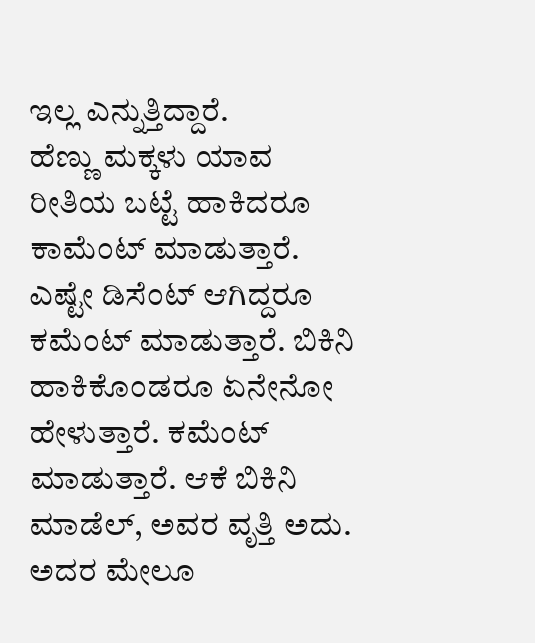ಇಲ್ಲ ಎನ್ನುತ್ತಿದ್ದಾರೆ.
ಹೆಣ್ಣು ಮಕ್ಕಳು ಯಾವ ರೀತಿಯ ಬಟ್ಟೆ ಹಾಕಿದರೂ ಕಾಮೆಂಟ್ ಮಾಡುತ್ತಾರೆ. ಎಷ್ಟೇ ಡಿಸೆಂಟ್ ಆಗಿದ್ದರೂ ಕಮೆಂಟ್ ಮಾಡುತ್ತಾರೆ. ಬಿಕಿನಿ ಹಾಕಿಕೊಂಡರೂ ಏನೇನೋ ಹೇಳುತ್ತಾರೆ. ಕಮೆಂಟ್ ಮಾಡುತ್ತಾರೆ. ಆಕೆ ಬಿಕಿನಿ ಮಾಡೆಲ್, ಅವರ ವೃತ್ತಿ ಅದು. ಅದರ ಮೇಲೂ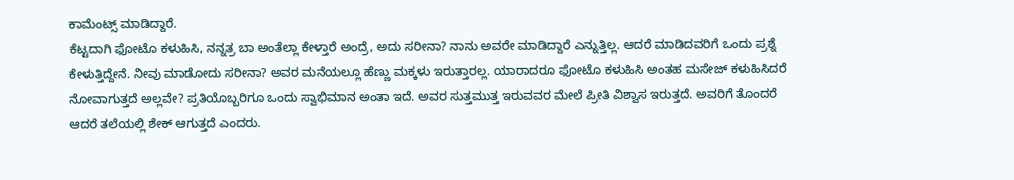ಕಾಮೆಂಟ್ಸ್ ಮಾಡಿದ್ದಾರೆ.
ಕೆಟ್ಟದಾಗಿ ಫೋಟೊ ಕಳುಹಿಸಿ, ನನ್ನತ್ರ ಬಾ ಅಂತೆಲ್ಲಾ ಕೇಳ್ತಾರೆ ಅಂದ್ರೆ, ಅದು ಸರೀನಾ? ನಾನು ಅವರೇ ಮಾಡಿದ್ದಾರೆ ಎನ್ನುತ್ತಿಲ್ಲ. ಆದರೆ ಮಾಡಿದವರಿಗೆ ಒಂದು ಪ್ರಶ್ನೆ ಕೇಳುತ್ತಿದ್ದೇನೆ. ನೀವು ಮಾಡೋದು ಸರೀನಾ? ಅವರ ಮನೆಯಲ್ಲೂ ಹೆಣ್ಣು ಮಕ್ಕಳು ಇರುತ್ತಾರಲ್ಲ. ಯಾರಾದರೂ ಫೋಟೊ ಕಳುಹಿಸಿ ಅಂತಹ ಮಸೇಜ್ ಕಳುಹಿಸಿದರೆ ನೋವಾಗುತ್ತದೆ ಅಲ್ಲವೇ? ಪ್ರತಿಯೊಬ್ಬರಿಗೂ ಒಂದು ಸ್ವಾಭಿಮಾನ ಅಂತಾ ಇದೆ. ಅವರ ಸುತ್ತಮುತ್ತ ಇರುವವರ ಮೇಲೆ ಪ್ರೀತಿ ವಿಶ್ವಾಸ ಇರುತ್ತದೆ. ಅವರಿಗೆ ತೊಂದರೆ ಆದರೆ ತಲೆಯಲ್ಲಿ ಶೇಕ್ ಆಗುತ್ತದೆ ಎಂದರು.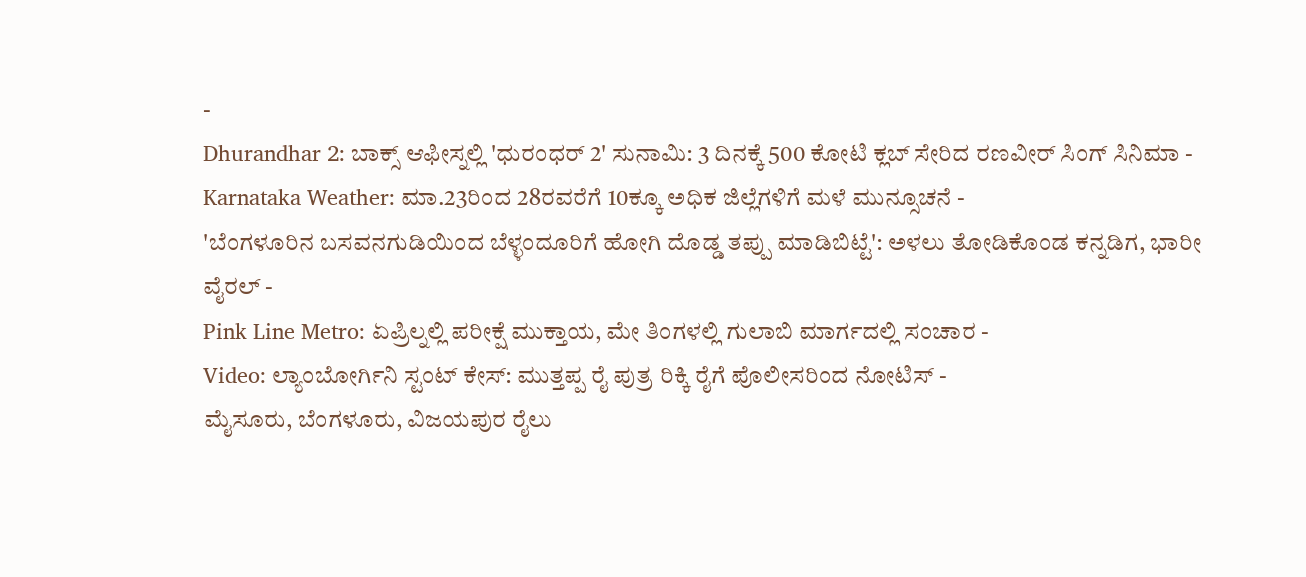-
Dhurandhar 2: ಬಾಕ್ಸ್ ಆಫೀಸ್ನಲ್ಲಿ 'ಧುರಂಧರ್ 2' ಸುನಾಮಿ: 3 ದಿನಕ್ಕೆ 500 ಕೋಟಿ ಕ್ಲಬ್ ಸೇರಿದ ರಣವೀರ್ ಸಿಂಗ್ ಸಿನಿಮಾ -
Karnataka Weather: ಮಾ.23ರಿಂದ 28ರವರೆಗೆ 10ಕ್ಕೂ ಅಧಿಕ ಜಿಲ್ಲೆಗಳಿಗೆ ಮಳೆ ಮುನ್ಸೂಚನೆ -
'ಬೆಂಗಳೂರಿನ ಬಸವನಗುಡಿಯಿಂದ ಬೆಳ್ಳಂದೂರಿಗೆ ಹೋಗಿ ದೊಡ್ಡ ತಪ್ಪು ಮಾಡಿಬಿಟ್ಟೆ': ಅಳಲು ತೋಡಿಕೊಂಡ ಕನ್ನಡಿಗ, ಭಾರೀ ವೈರಲ್ -
Pink Line Metro: ಏಪ್ರಿಲ್ನಲ್ಲಿ ಪರೀಕ್ಷೆ ಮುಕ್ತಾಯ, ಮೇ ತಿಂಗಳಲ್ಲಿ ಗುಲಾಬಿ ಮಾರ್ಗದಲ್ಲಿ ಸಂಚಾರ -
Video: ಲ್ಯಾಂಬೋರ್ಗಿನಿ ಸ್ಟಂಟ್ ಕೇಸ್: ಮುತ್ತಪ್ಪ ರೈ ಪುತ್ರ ರಿಕ್ಕಿ ರೈಗೆ ಪೊಲೀಸರಿಂದ ನೋಟಿಸ್ -
ಮೈಸೂರು, ಬೆಂಗಳೂರು, ವಿಜಯಪುರ ರೈಲು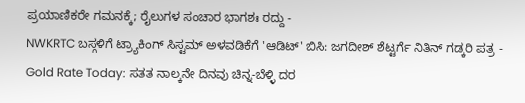ಪ್ರಯಾಣಿಕರೇ ಗಮನಕ್ಕೆ; ರೈಲುಗಳ ಸಂಚಾರ ಭಾಗಶಃ ರದ್ದು -
NWKRTC ಬಸ್ಗಳಿಗೆ ಟ್ರ್ಯಾಕಿಂಗ್ ಸಿಸ್ಟಮ್ ಅಳವಡಿಕೆಗೆ 'ಆಡಿಟ್' ಬಿಸಿ: ಜಗದೀಶ್ ಶೆಟ್ಟರ್ಗೆ ನಿತಿನ್ ಗಡ್ಕರಿ ಪತ್ರ -
Gold Rate Today: ಸತತ ನಾಲ್ಕನೇ ದಿನವು ಚಿನ್ನ-ಬೆಳ್ಳಿ ದರ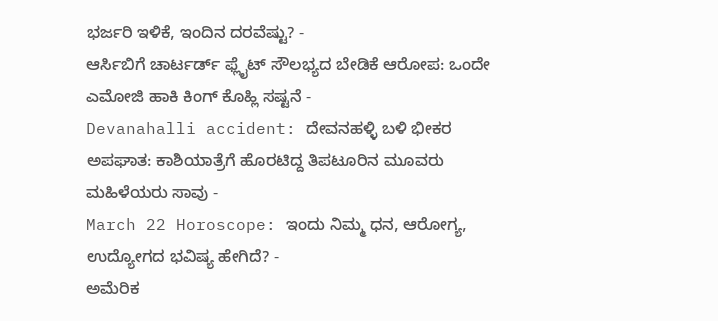ಭರ್ಜರಿ ಇಳಿಕೆ, ಇಂದಿನ ದರವೆಷ್ಟು? -
ಆರ್ಸಿಬಿಗೆ ಚಾರ್ಟರ್ಡ್ ಫ್ಲೈಟ್ ಸೌಲಭ್ಯದ ಬೇಡಿಕೆ ಆರೋಪ: ಒಂದೇ ಎಮೋಜಿ ಹಾಕಿ ಕಿಂಗ್ ಕೊಹ್ಲಿ ಸಷ್ಟನೆ -
Devanahalli accident: ದೇವನಹಳ್ಳಿ ಬಳಿ ಭೀಕರ ಅಪಘಾತ: ಕಾಶಿಯಾತ್ರೆಗೆ ಹೊರಟಿದ್ದ ತಿಪಟೂರಿನ ಮೂವರು ಮಹಿಳೆಯರು ಸಾವು -
March 22 Horoscope: ಇಂದು ನಿಮ್ಮ ಧನ, ಆರೋಗ್ಯ, ಉದ್ಯೋಗದ ಭವಿಷ್ಯ ಹೇಗಿದೆ? -
ಅಮೆರಿಕ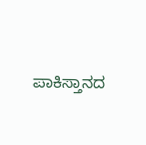ಪಾಕಿಸ್ತಾನದ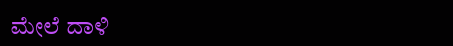ಮೇಲೆ ದಾಳಿ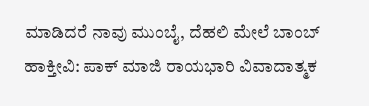ಮಾಡಿದರೆ ನಾವು ಮುಂಬೈ, ದೆಹಲಿ ಮೇಲೆ ಬಾಂಬ್ ಹಾಕ್ತೀವಿ: ಪಾಕ್ ಮಾಜಿ ರಾಯಭಾರಿ ವಿವಾದಾತ್ಮಕ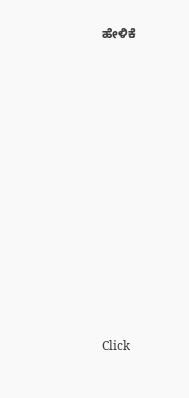ಹೇಳಿಕೆ












Click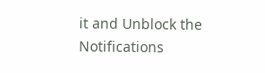it and Unblock the Notifications